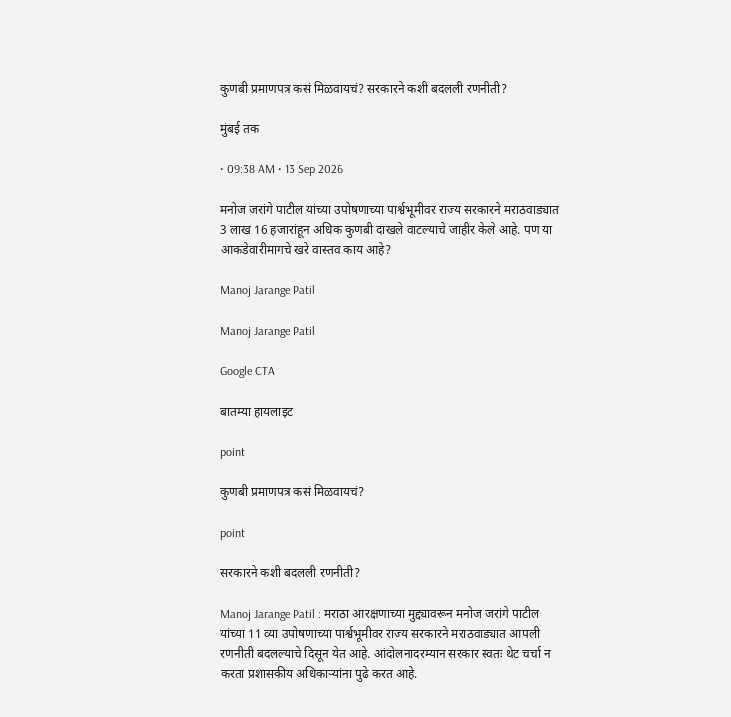कुणबी प्रमाणपत्र कसं मिळवायचं? सरकारने कशी बदलली रणनीती?

मुंबई तक

• 09:38 AM • 13 Sep 2026

मनोज जरांगे पाटील यांच्या उपोषणाच्या पार्श्वभूमीवर राज्य सरकारने मराठवाड्यात 3 लाख 16 हजारांहून अधिक कुणबी दाखले वाटल्याचे जाहीर केले आहे. पण या आकडेवारीमागचे खरे वास्तव काय आहे?

Manoj Jarange Patil

Manoj Jarange Patil

Google CTA

बातम्या हायलाइट

point

कुणबी प्रमाणपत्र कसं मिळवायचं?

point

सरकारने कशी बदलली रणनीती?

Manoj Jarange Patil : मराठा आरक्षणाच्या मुद्द्यावरून मनोज जरांगे पाटील यांच्या 11 व्या उपोषणाच्या पार्श्वभूमीवर राज्य सरकारने मराठवाड्यात आपली रणनीती बदलल्याचे दिसून येत आहे. आंदोलनादरम्यान सरकार स्वतः थेट चर्चा न करता प्रशासकीय अधिकाऱ्यांना पुढे करत आहे.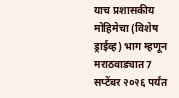याच प्रशासकीय मोहिमेचा (विशेष ड्राईव्ह) भाग म्हणून मराठवाड्यात 7 सप्टेंबर २०२६ पर्यंत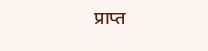प्राप्त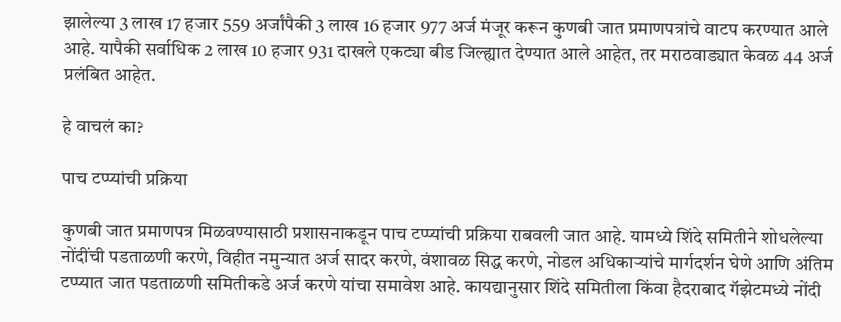झालेल्या 3 लाख 17 हजार 559 अर्जांपैकी 3 लाख 16 हजार 977 अर्ज मंजूर करून कुणबी जात प्रमाणपत्रांचे वाटप करण्यात आले आहे. यापैकी सर्वाधिक 2 लाख 10 हजार 931 दाखले एकट्या बीड जिल्ह्यात देण्यात आले आहेत, तर मराठवाड्यात केवळ 44 अर्ज प्रलंबित आहेत.

हे वाचलं का?

पाच टप्प्यांची प्रक्रिया

कुणबी जात प्रमाणपत्र मिळवण्यासाठी प्रशासनाकडून पाच टप्प्यांची प्रक्रिया राबवली जात आहे. यामध्ये शिंदे समितीने शोधलेल्या नोंदींची पडताळणी करणे, विहीत नमुन्यात अर्ज सादर करणे, वंशावळ सिद्ध करणे, नोडल अधिकाऱ्यांचे मार्गदर्शन घेणे आणि अंतिम टप्प्यात जात पडताळणी समितीकडे अर्ज करणे यांचा समावेश आहे. कायद्यानुसार शिंदे समितीला किंवा हैदराबाद गॅझेटमध्ये नोंदी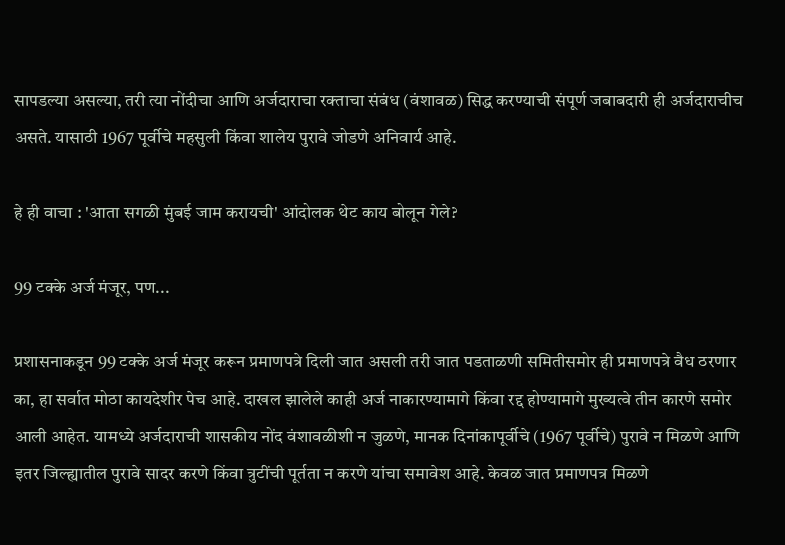सापडल्या असल्या, तरी त्या नोंदीचा आणि अर्जदाराचा रक्ताचा संबंध (वंशावळ) सिद्ध करण्याची संपूर्ण जबाबदारी ही अर्जदाराचीच असते. यासाठी 1967 पूर्वीचे महसुली किंवा शालेय पुरावे जोडणे अनिवार्य आहे.

हे ही वाचा : 'आता सगळी मुंबई जाम करायची' आंदोलक थेट काय बोलून गेले?

99 टक्के अर्ज मंजूर, पण...

प्रशासनाकडून 99 टक्के अर्ज मंजूर करून प्रमाणपत्रे दिली जात असली तरी जात पडताळणी समितीसमोर ही प्रमाणपत्रे वैध ठरणार का, हा सर्वात मोठा कायदेशीर पेच आहे. दाखल झालेले काही अर्ज नाकारण्यामागे किंवा रद्द होण्यामागे मुख्यत्वे तीन कारणे समोर आली आहेत. यामध्ये अर्जदाराची शासकीय नोंद वंशावळीशी न जुळणे, मानक दिनांकापूर्वीचे (1967 पूर्वीचे) पुरावे न मिळणे आणि इतर जिल्ह्यातील पुरावे सादर करणे किंवा त्रुटींची पूर्तता न करणे यांचा समावेश आहे. केवळ जात प्रमाणपत्र मिळणे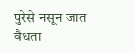पुरेसे नसून जात वैधता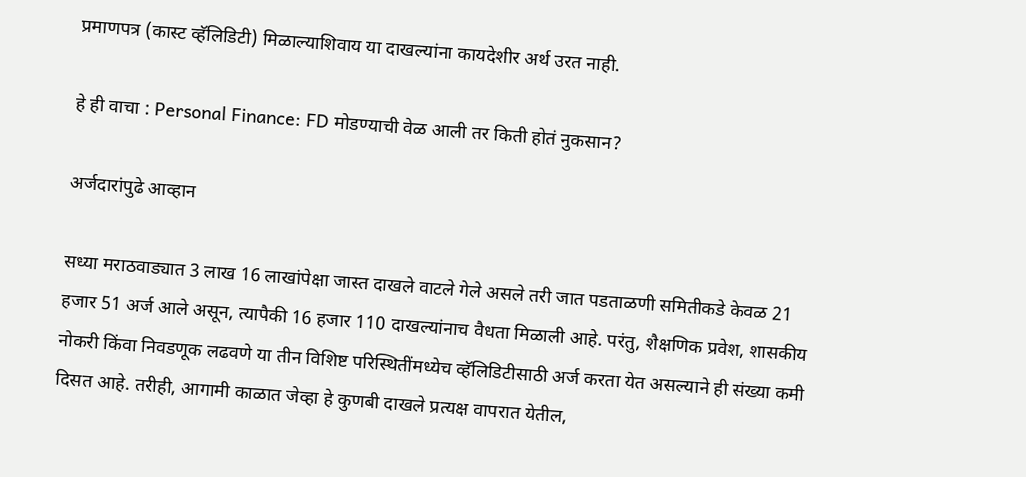प्रमाणपत्र (कास्ट व्हॅलिडिटी) मिळाल्याशिवाय या दाखल्यांना कायदेशीर अर्थ उरत नाही.

हे ही वाचा : Personal Finance: FD मोडण्याची वेळ आली तर किती होतं नुकसान?

अर्जदारांपुढे आव्हान

सध्या मराठवाड्यात 3 लाख 16 लाखांपेक्षा जास्त दाखले वाटले गेले असले तरी जात पडताळणी समितीकडे केवळ 21 हजार 51 अर्ज आले असून, त्यापैकी 16 हजार 110 दाखल्यांनाच वैधता मिळाली आहे. परंतु, शैक्षणिक प्रवेश, शासकीय नोकरी किंवा निवडणूक लढवणे या तीन विशिष्ट परिस्थितींमध्येच व्हॅलिडिटीसाठी अर्ज करता येत असल्याने ही संख्या कमी दिसत आहे. तरीही, आगामी काळात जेव्हा हे कुणबी दाखले प्रत्यक्ष वापरात येतील,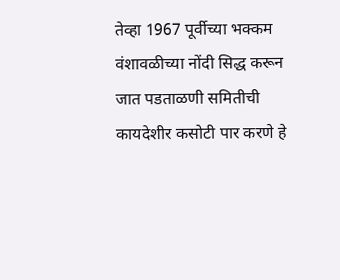तेव्हा 1967 पूर्वीच्या भक्कम वंशावळीच्या नोंदी सिद्ध करून जात पडताळणी समितीची कायदेशीर कसोटी पार करणे हे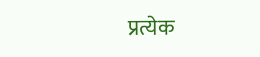प्रत्येक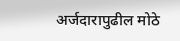अर्जदारापुढील मोठे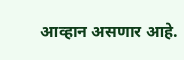आव्हान असणार आहे.